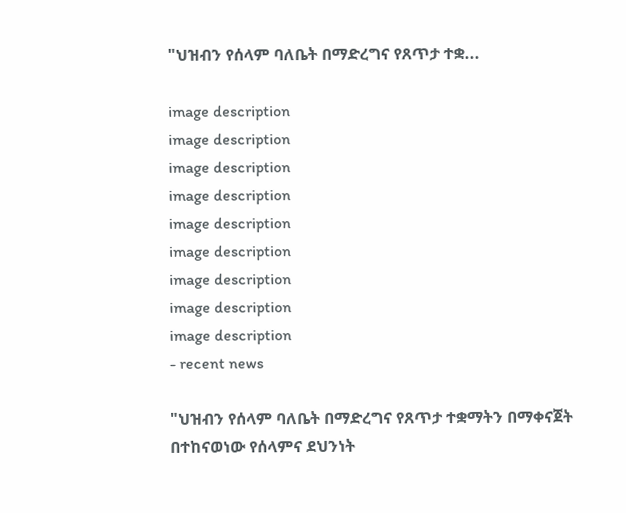"ህዝብን የሰላም ባለቤት በማድረግና የጸጥታ ተቋ...

image description
image description
image description
image description
image description
image description
image description
image description
image description
- recent news

"ህዝብን የሰላም ባለቤት በማድረግና የጸጥታ ተቋማትን በማቀናጀት በተከናወነው የሰላምና ደህንነት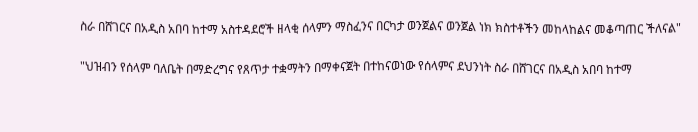ስራ በሸገርና በአዲስ አበባ ከተማ አስተዳደሮች ዘላቂ ሰላምን ማስፈንና በርካታ ወንጀልና ወንጀል ነክ ክስተቶችን መከላከልና መቆጣጠር ችለናል"

"ህዝብን የሰላም ባለቤት በማድረግና የጸጥታ ተቋማትን በማቀናጀት በተከናወነው የሰላምና ደህንነት ስራ በሸገርና በአዲስ አበባ ከተማ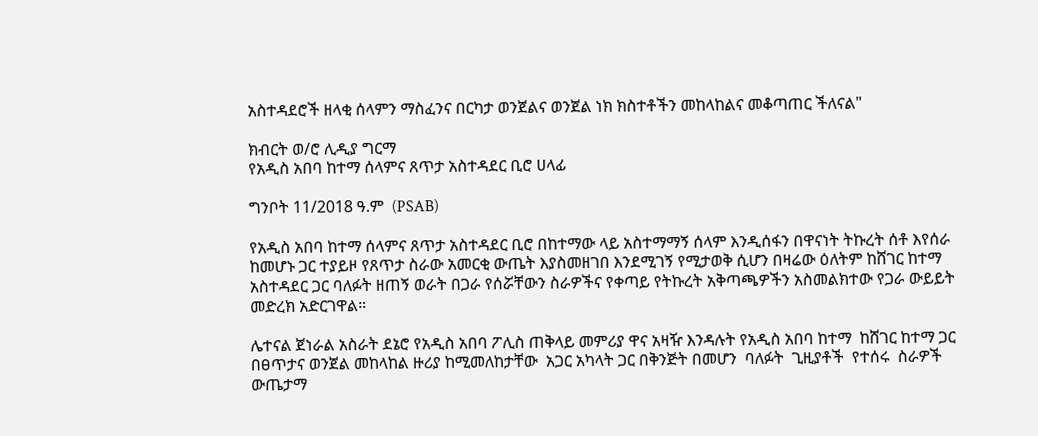አስተዳደሮች ዘላቂ ሰላምን ማስፈንና በርካታ ወንጀልና ወንጀል ነክ ክስተቶችን መከላከልና መቆጣጠር ችለናል"

ክብርት ወ/ሮ ሊዲያ ግርማ
የአዲስ አበባ ከተማ ሰላምና ጸጥታ አስተዳደር ቢሮ ሀላፊ

ግንቦት 11/2018 ዓ.ም  (PSAB)

የአዲስ አበባ ከተማ ሰላምና ጸጥታ አስተዳደር ቢሮ በከተማው ላይ አስተማማኝ ሰላም እንዲሰፋን በዋናነት ትኩረት ሰቶ እየሰራ ከመሆኑ ጋር ተያይዞ የጸጥታ ስራው አመርቂ ውጤት እያስመዘገበ እንደሚገኝ የሚታወቅ ሲሆን በዛሬው ዕለትም ከሸገር ከተማ አስተዳደር ጋር ባለፉት ዘጠኝ ወራት በጋራ የሰሯቸውን ስራዎችና የቀጣይ የትኩረት አቅጣጫዎችን አስመልክተው የጋራ ውይይት መድረክ አድርገዋል።

ሌተናል ጀነራል አስራት ደኔሮ የአዲስ አበባ ፖሊስ ጠቅላይ መምሪያ ዋና አዛዥ እንዳሉት የአዲስ አበባ ከተማ  ከሸገር ከተማ ጋር በፀጥታና ወንጀል መከላከል ዙሪያ ከሚመለከታቸው  አጋር አካላት ጋር በቅንጅት በመሆን  ባለፉት  ጊዚያቶች  የተሰሩ  ስራዎች ውጤታማ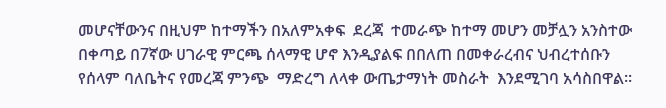መሆናቸውንና በዚህም ከተማችን በአለምአቀፍ  ደረጃ  ተመራጭ ከተማ መሆን መቻሏን አንስተው በቀጣይ በ7ኛው ሀገራዊ ምርጫ ሰላማዊ ሆኖ እንዲያልፍ በበለጠ በመቀራረብና ህብረተሰቡን የሰላም ባለቤትና የመረጃ ምንጭ  ማድረግ ለላቀ ውጤታማነት መስራት  እንደሚገባ አሳስበዋል።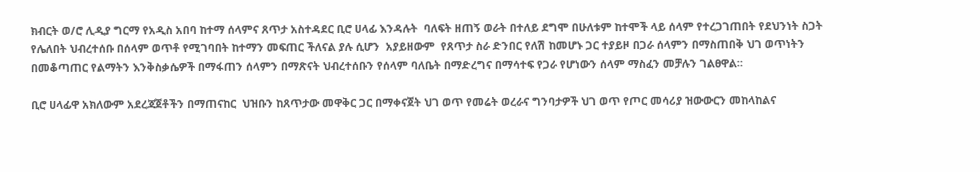ክብርት ወ/ሮ ሊዲያ ግርማ የአዲስ አበባ ከተማ ሰላምና ጸጥታ አስተዳደር ቢሮ ሀላፊ እንዳሉት  ባለፍት ዘጠኝ ወራት በተለይ ደግሞ በሁለቱም ከተሞች ላይ ሰላም የተረጋገጠበት የደህንነት ስጋት የሌለበት ህብረተሰቡ በሰላም ወጥቶ የሚገባበት ከተማን መፍጠር ችለናል ያሉ ሲሆን  አያይዘውም  የጸጥታ ስራ ድንበር የለሽ ከመሆኑ ጋር ተያይዞ በጋራ ሰላምን በማስጠበቅ ህገ ወጥነትን በመቆጣጠር የልማትን እንቅስቃሴዎች በማፋጠን ሰላምን በማጽናት ህብረተሰቡን የሰላም ባለቤት በማድረግና በማሳተፍ የጋራ የሆነውን ሰላም ማስፈን መቻሉን ገልፀዋል።

ቢሮ ሀላፊዋ አክለውም አደረጃጀቶችን በማጠናከር  ህዝቡን ከጸጥታው መዋቅር ጋር በማቀናጀት ህገ ወጥ የመሬት ወረራና ግንባታዎች ህገ ወጥ የጦር መሳሪያ ዝውውርን መከላከልና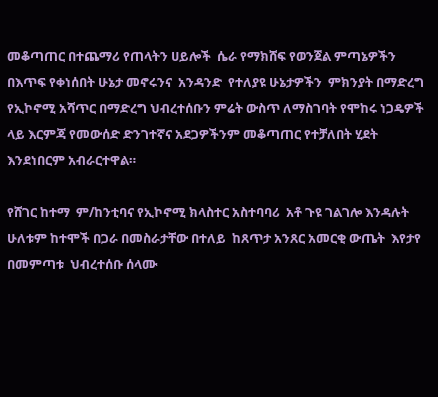መቆጣጠር በተጨማሪ የጠላትን ሀይሎች  ሴራ የማክሸፍ የወንጀል ምጣኔዎችን በእጥፍ የቀነሰበት ሁኔታ መኖሩንና  አንዳንድ  የተለያዩ ሁኔታዎችን  ምክንያት በማድረግ የኢኮኖሚ አሻጥር በማድረግ ህብረተሰቡን ምሬት ውስጥ ለማስገባት የሞከሩ ነጋዴዎች ላይ እርምጃ የመውሰድ ድንገተኛና አደጋዎችንም መቆጣጠር የተቻለበት ሂደት እንደነበርም አብራርተዋል።

የሸገር ከተማ  ም/ከንቲባና የኢኮኖሚ ክላስተር አስተባባሪ  አቶ ጉዩ ገልገሎ እንዳሉት ሁለቱም ከተሞች በጋራ በመስራታቸው በተለይ  ከጸጥታ አንጸር አመርቂ ውጤት  እየታየ በመምጣቱ  ህብረተሰቡ ሰላሙ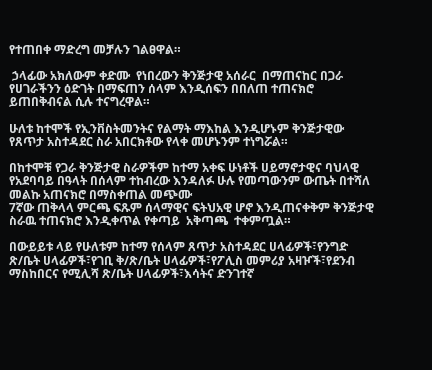የተጠበቀ ማድረግ መቻሉን ገልፀዋል።

 ኃላፊው አክለውም ቀድሙ  የነበረውን ቅንጅታዊ አሰራር  በማጠናከር በጋራ የሀገራችንን ዕድገት በማፍጠን ሰላም እንዲሰፍን በበለጠ ተጠናክሮ ይጠበቅብናል ሲሉ ተናግረዋል።

ሁለቱ ከተሞች የኢንቨስትመንትና የልማት ማእከል እንዲሆኑም ቅንጅታዊው የጸጥታ አስተዳደር ስራ አበርክቶው የላቀ መሆኑንም ተነግሯል።

በከተሞቹ የጋራ ቅንጅታዊ ስራዎችም ከተማ አቀፍ ሁነቶች ሀይማኖታዊና ባህላዊ የአደባባይ በዓላት በሰላም ተከብረው እንዳለፉ ሁሉ የመጣውንም ውጤት በተሻለ መልኩ አጠናክሮ በማስቀጠል መጭሙ
7ኛው ጠቅላላ ምርጫ ፍጹም ሰላማዊና ፍትህአዊ ሆኖ እንዲጠናቀቅም ቅንጅታዊ ስራዉ ተጠናክሮ እንዲቀጥል የቀጣይ  አቅጣጫ  ተቀምጧል።

በውይይቱ ላይ የሁለቱም ከተማ የሰላም ጸጥታ አስተዳደር ሀላፊዎች፣የንግድ ጽ/ቤት ሀላፊዎች፣የገቢ ቅ/ጽ/ቤት ሀላፊዎች፣የፖሊስ መምሪያ አዛዦች፣የደንብ ማስከበርና የሚሊሻ ጽ/ቤት ሀላፊዎች፣እሳትና ድንገተኛ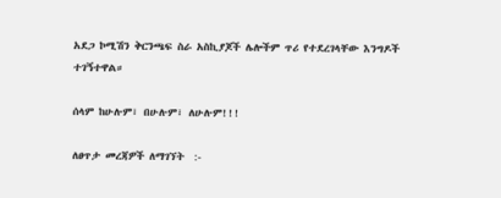አደጋ ኮሚሽን ቅርንጫፍ ስራ አስኪያጆች ሌሎችም ጥሪ የተደረገላቸው እንግዶች ተገኝተዋል።

ሰላም ከሁሉም፣ በሁሉም፣ ለሁሉም!!!

ለፀጥታ መረጃዎች ለማገኘት  :-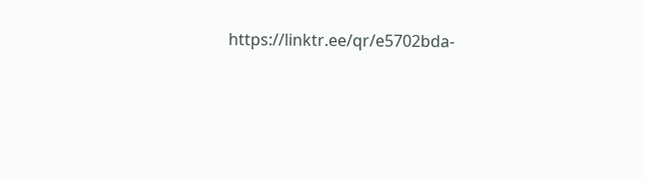https://linktr.ee/qr/e5702bda-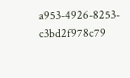a953-4926-8253-c3bd2f978c79